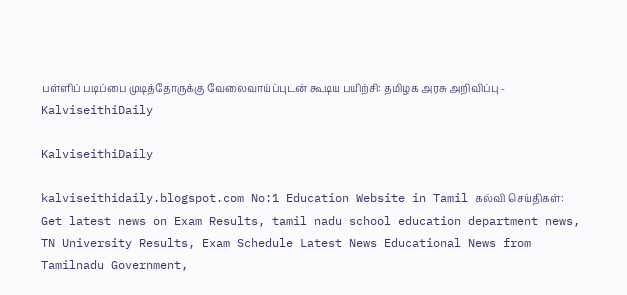பள்ளிப் படிப்பை முடித்தோருக்கு வேலைவாய்ப்புடன் கூடிய பயிற்சி: தமிழக அரசு அறிவிப்பு - KalviseithiDaily

KalviseithiDaily

kalviseithidaily.blogspot.com No:1 Education Website in Tamil கல்வி செய்திகள்: Get latest news on Exam Results, tamil nadu school education department news, TN University Results, Exam Schedule Latest News Educational News from Tamilnadu Government,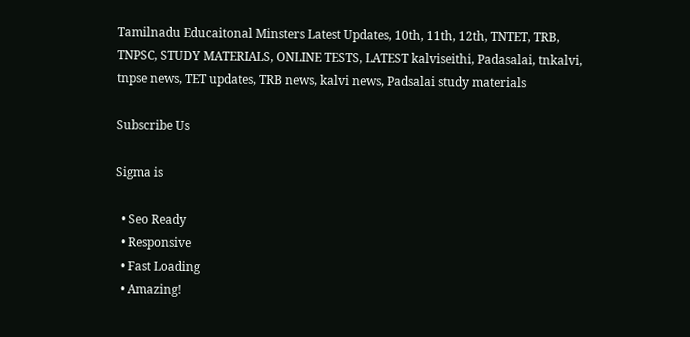Tamilnadu Educaitonal Minsters Latest Updates, 10th, 11th, 12th, TNTET, TRB, TNPSC, STUDY MATERIALS, ONLINE TESTS, LATEST kalviseithi, Padasalai, tnkalvi, tnpse news, TET updates, TRB news, kalvi news, Padsalai study materials

Subscribe Us

Sigma is

  • Seo Ready
  • Responsive
  • Fast Loading
  • Amazing!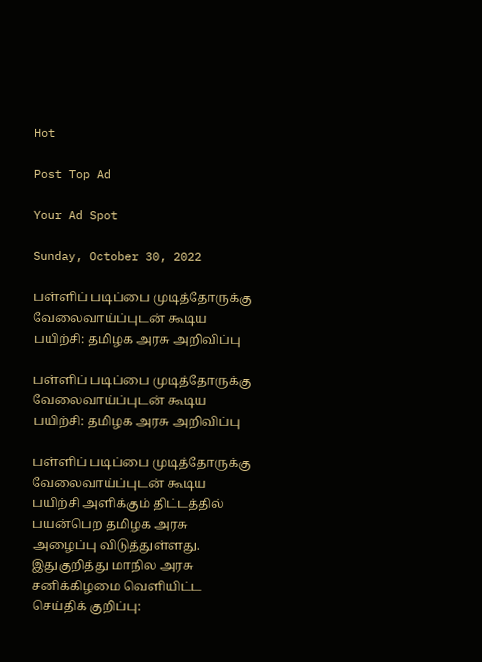Hot

Post Top Ad

Your Ad Spot

Sunday, October 30, 2022

பள்ளிப் படிப்பை முடித்தோருக்கு வேலைவாய்ப்புடன் கூடிய பயிற்சி: தமிழக அரசு அறிவிப்பு

பள்ளிப் படிப்பை முடித்தோருக்கு வேலைவாய்ப்புடன் கூடிய பயிற்சி: தமிழக அரசு அறிவிப்பு

பள்ளிப் படிப்பை முடித்தோருக்கு வேலைவாய்ப்புடன் கூடிய பயிற்சி அளிக்கும் திட்டத்தில் பயன்பெற தமிழக அரசு அழைப்பு விடுத்துள்ளது. இதுகுறித்து மாநில அரசு சனிக்கிழமை வெளியிட்ட செய்திக் குறிப்பு: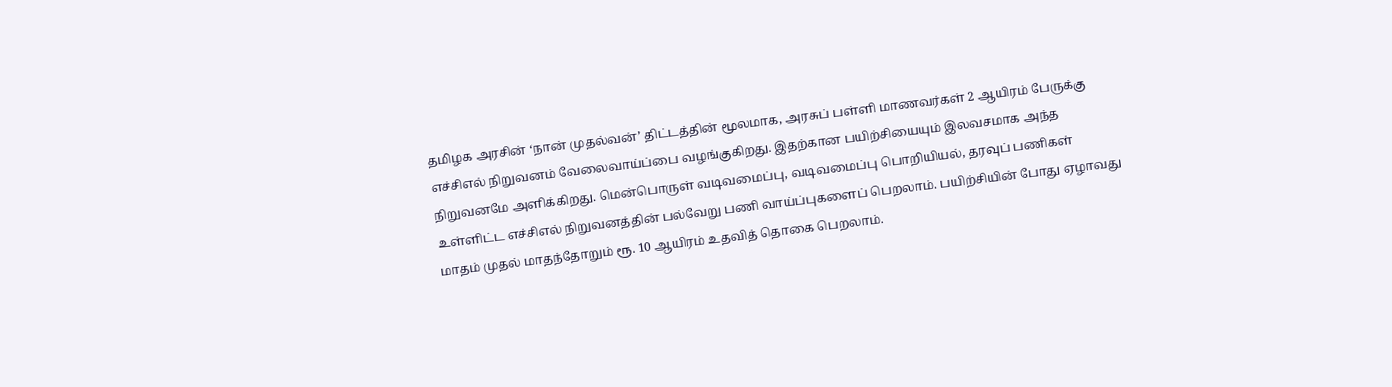தமிழக அரசின் ‘நான் முதல்வன்’ திட்டத்தின் மூலமாக, அரசுப் பள்ளி மாணவர்கள் 2 ஆயிரம் பேருக்கு எச்சிஎல் நிறுவனம் வேலைவாய்ப்பை வழங்குகிறது. இதற்கான பயிற்சியையும் இலவசமாக அந்த நிறுவனமே அளிக்கிறது. மென்பொருள் வடிவமைப்பு, வடிவமைப்பு பொறியியல், தரவுப் பணிகள் உள்ளிட்ட எச்சிஎல் நிறுவனத்தின் பல்வேறு பணி வாய்ப்புகளைப் பெறலாம். பயிற்சியின் போது ஏழாவது மாதம் முதல் மாதந்தோறும் ரூ. 10 ஆயிரம் உதவித் தொகை பெறலாம்.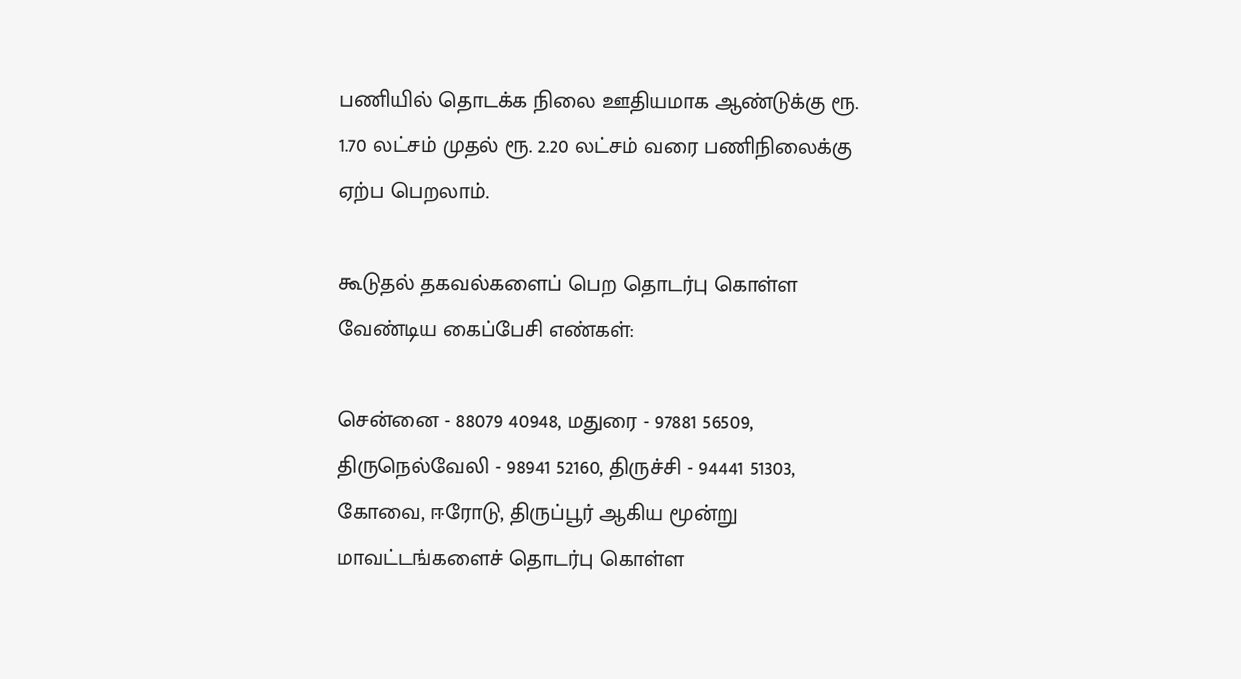பணியில் தொடக்க நிலை ஊதியமாக ஆண்டுக்கு ரூ. 1.70 லட்சம் முதல் ரூ. 2.20 லட்சம் வரை பணிநிலைக்கு ஏற்ப பெறலாம்.

கூடுதல் தகவல்களைப் பெற தொடர்பு கொள்ள வேண்டிய கைப்பேசி எண்கள்:

சென்னை - 88079 40948, மதுரை - 97881 56509, திருநெல்வேலி - 98941 52160, திருச்சி - 94441 51303, கோவை, ஈரோடு, திருப்பூர் ஆகிய மூன்று மாவட்டங்களைச் தொடர்பு கொள்ள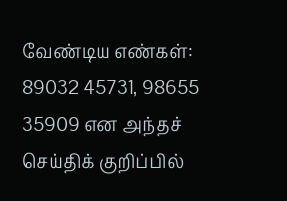வேண்டிய எண்கள்: 89032 45731, 98655 35909 என அந்தச் செய்திக் குறிப்பில்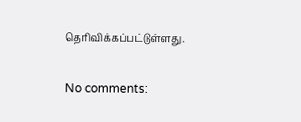தெரிவிக்கப்பட்டுள்ளது.

No comments: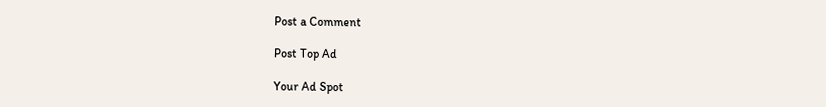Post a Comment

Post Top Ad

Your Ad Spot